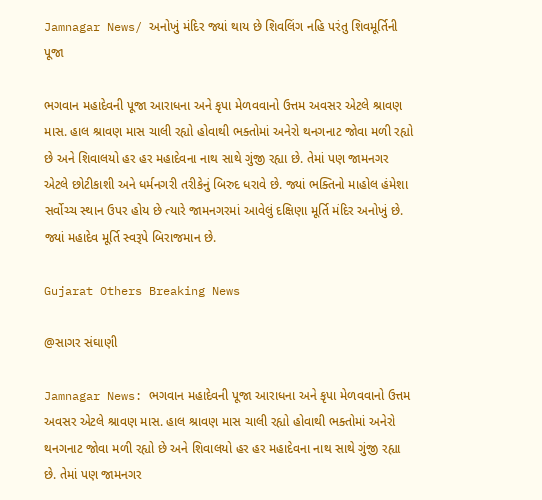Jamnagar News/ અનોખું મંદિર જ્યાં થાય છે શિવલિંગ નહિ પરંતુ શિવમૂર્તિની પૂજા

ભગવાન મહાદેવની પૂજા આરાધના અને કૃપા મેળવવાનો ઉત્તમ અવસર એટલે શ્રાવણ માસ. હાલ શ્રાવણ માસ ચાલી રહ્યો હોવાથી ભક્તોમાં અનેરો થનગનાટ જોવા મળી રહ્યો છે અને શિવાલયો હર હર મહાદેવના નાથ સાથે ગુંજી રહ્યા છે. તેમાં પણ જામનગર એટલે છોટીકાશી અને ધર્મનગરી તરીકેનું બિરુદ ધરાવે છે. જ્યાં ભક્તિનો માહોલ હંમેશા સર્વોચ્ચ સ્થાન ઉપર હોય છે ત્યારે જામનગરમાં આવેલું દક્ષિણા મૂર્તિ મંદિર અનોખું છે. જ્યાં મહાદેવ મૂર્તિ સ્વરૂપે બિરાજમાન છે.

Gujarat Others Breaking News

@સાગર સંઘાણી

Jamnagar News: ભગવાન મહાદેવની પૂજા આરાધના અને કૃપા મેળવવાનો ઉત્તમ અવસર એટલે શ્રાવણ માસ. હાલ શ્રાવણ માસ ચાલી રહ્યો હોવાથી ભક્તોમાં અનેરો થનગનાટ જોવા મળી રહ્યો છે અને શિવાલયો હર હર મહાદેવના નાથ સાથે ગુંજી રહ્યા છે. તેમાં પણ જામનગર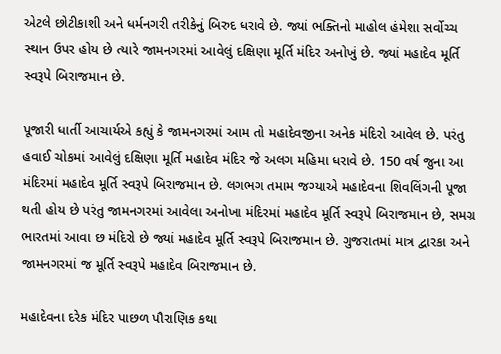એટલે છોટીકાશી અને ધર્મનગરી તરીકેનું બિરુદ ધરાવે છે. જ્યાં ભક્તિનો માહોલ હંમેશા સર્વોચ્ચ સ્થાન ઉપર હોય છે ત્યારે જામનગરમાં આવેલું દક્ષિણા મૂર્તિ મંદિર અનોખું છે. જ્યાં મહાદેવ મૂર્તિ સ્વરૂપે બિરાજમાન છે.

પૂજારી ધાર્તી આચાર્યએ કહ્યું કે જામનગરમાં આમ તો મહાદેવજીના અનેક મંદિરો આવેલ છે. પરંતુ હવાઈ ચોકમાં આવેલું દક્ષિણા મૂર્તિ મહાદેવ મંદિર જે અલગ મહિમા ધરાવે છે. 150 વર્ષ જુના આ મંદિરમાં મહાદેવ મૂર્તિ સ્વરૂપે બિરાજમાન છે. લગભગ તમામ જગ્યાએ મહાદેવના શિવલિંગની પૂજા થતી હોય છે પરંતુ જામનગરમાં આવેલા અનોખા મંદિરમાં મહાદેવ મૂર્તિ સ્વરૂપે બિરાજમાન છે, સમગ્ર ભારતમાં આવા છ મંદિરો છે જ્યાં મહાદેવ મૂર્તિ સ્વરૂપે બિરાજમાન છે. ગુજરાતમાં માત્ર દ્વારકા અને જામનગરમાં જ મૂર્તિ સ્વરૂપે મહાદેવ બિરાજમાન છે.

મહાદેવના દરેક મંદિર પાછળ પૌરાણિક કથા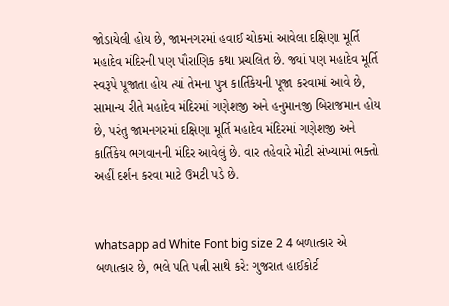જોડાયેલી હોય છે, જામનગરમાં હવાઈ ચોકમાં આવેલા દક્ષિણા મૂર્તિ મહાદેવ મંદિરની પણ પૌરાણિક કથા પ્રચલિત છે. જ્યાં પણ મહાદેવ મૂર્તિ સ્વરૂપે પૂજાતા હોય ત્યાં તેમના પુત્ર કાર્તિકેયની પૂજા કરવામાં આવે છે, સામાન્ય રીતે મહાદેવ મંદિરમાં ગણેશજી અને હનુમાનજી બિરાજમાન હોય છે, પરંતુ જામનગરમાં દક્ષિણા મૂર્તિ મહાદેવ મંદિરમાં ગણેશજી અને કાર્તિકેય ભગવાનની મંદિર આવેલું છે. વાર તહેવારે મોટી સંખ્યામાં ભક્તો અહીં દર્શન કરવા માટે ઉમટી પડે છે.


whatsapp ad White Font big size 2 4 બળાત્કાર એ બળાત્કાર છે, ભલે પતિ પત્ની સાથે કરે: ગુજરાત હાઈકોર્ટ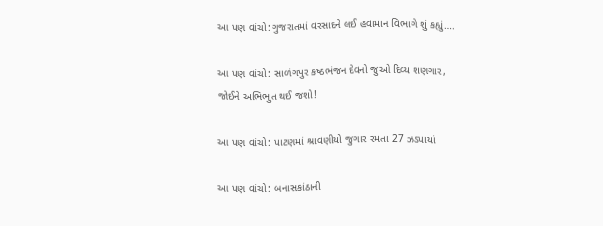આ પણ વાંચો:ગુજરાતમાં વરસાદને લઈ હવામાન વિભાગે શું કહ્યું….

આ પણ વાંચો: સાળંગપુર કષ્ઠભંજન દેવનો જુઓ દિવ્ય શણગાર, જોઈને અભિભુત થઈ જશો!

આ પણ વાંચો: પાટણમાં શ્રાવણીયો જુગાર રમતા 27 ઝડપાયાં

આ પણ વાંચો: બનાસકાંઠાની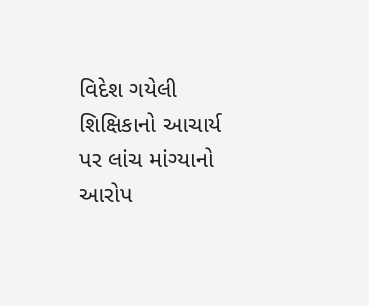વિદેશ ગયેલી શિક્ષિકાનો આચાર્ય પર લાંચ માંગ્યાનો આરોપ